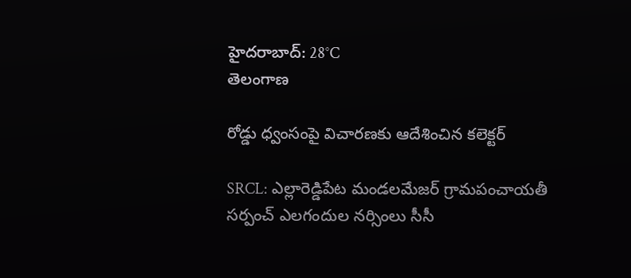హైదరాబాద్: 28°C
తెలంగాణ

రోడ్డు ధ్వంసంపై విచారణకు ఆదేశించిన కలెక్టర్

SRCL: ఎల్లారెడ్డిపేట మండలమేజర్ గ్రామపంచాయతీ సర్పంచ్ ఎలగందుల నర్సింలు సీసీ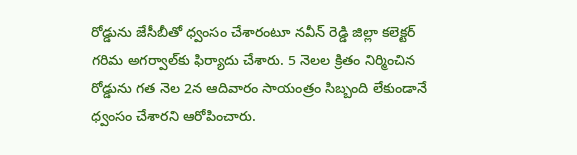రోడ్డును జేసీబీతో ధ్వంసం చేశారంటూ నవీన్ రెడ్డి జిల్లా కలెక్టర్ గరిమ అగర్వాల్‌కు ఫిర్యాదు చేశారు. 5 నెలల క్రితం నిర్మించిన రోడ్డును గత నెల 2న ఆదివారం సాయంత్రం సిబ్బంది లేకుండానే ధ్వంసం చేశారని ఆరోపించారు.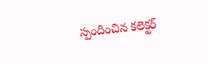స్పందించిన కలెక్టర్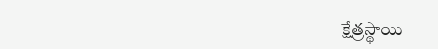క్షేత్రస్థాయి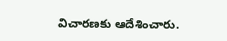విచారణకు ఆదేశించారు.